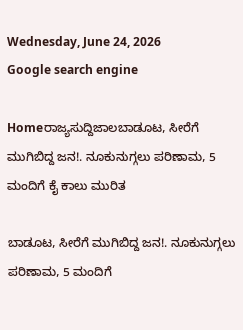Wednesday, June 24, 2026
Google search engine

Homeರಾಜ್ಯಸುದ್ದಿಜಾಲಬಾಡೂಟ, ಸೀರೆಗೆ ಮುಗಿಬಿದ್ದ ಜನ!. ನೂಕುನುಗ್ಗಲು ಪರಿಣಾಮ, 5 ಮಂದಿಗೆ ಕೈ ಕಾಲು ಮುರಿತ

ಬಾಡೂಟ, ಸೀರೆಗೆ ಮುಗಿಬಿದ್ದ ಜನ!. ನೂಕುನುಗ್ಗಲು ಪರಿಣಾಮ, 5 ಮಂದಿಗೆ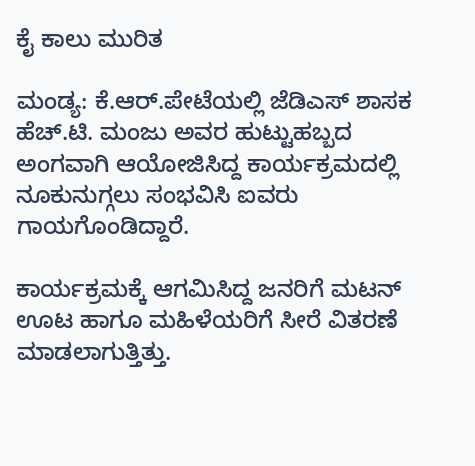ಕೈ ಕಾಲು ಮುರಿತ

ಮಂಡ್ಯ: ಕೆ.ಆರ್.ಪೇಟೆಯಲ್ಲಿ ಜೆಡಿಎಸ್ ಶಾಸಕ ಹೆಚ್.ಟಿ. ಮಂಜು ಅವರ ಹುಟ್ಟುಹಬ್ಬದ ಅಂಗವಾಗಿ ಆಯೋಜಿಸಿದ್ದ ಕಾರ್ಯಕ್ರಮದಲ್ಲಿ ನೂಕುನುಗ್ಗಲು ಸಂಭವಿಸಿ ಐವರು ಗಾಯಗೊಂಡಿದ್ದಾರೆ.

ಕಾರ್ಯಕ್ರಮಕ್ಕೆ ಆಗಮಿಸಿದ್ದ ಜನರಿಗೆ ಮಟನ್ ಊಟ ಹಾಗೂ ಮಹಿಳೆಯರಿಗೆ ಸೀರೆ ವಿತರಣೆ ಮಾಡಲಾಗುತ್ತಿತ್ತು.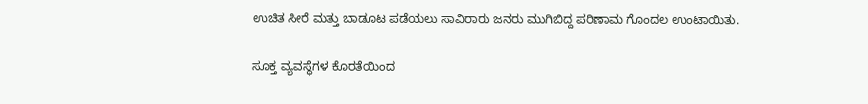ಉಚಿತ ಸೀರೆ ಮತ್ತು ಬಾಡೂಟ ಪಡೆಯಲು ಸಾವಿರಾರು ಜನರು ಮುಗಿಬಿದ್ದ ಪರಿಣಾಮ ಗೊಂದಲ ಉಂಟಾಯಿತು.

ಸೂಕ್ತ ವ್ಯವಸ್ಥೆಗಳ ಕೊರತೆಯಿಂದ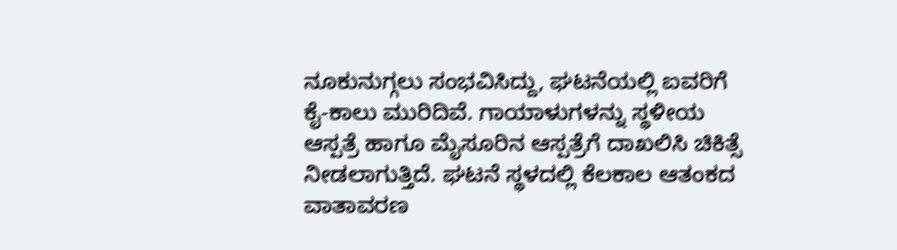ನೂಕುನುಗ್ಗಲು ಸಂಭವಿಸಿದ್ದು, ಘಟನೆಯಲ್ಲಿ ಐವರಿಗೆ ಕೈ-ಕಾಲು ಮುರಿದಿವೆ. ಗಾಯಾಳುಗಳನ್ನು ಸ್ಥಳೀಯ ಆಸ್ಪತ್ರೆ ಹಾಗೂ ಮೈಸೂರಿನ ಆಸ್ಪತ್ರೆಗೆ ದಾಖಲಿಸಿ ಚಿಕಿತ್ಸೆ ನೀಡಲಾಗುತ್ತಿದೆ. ಘಟನೆ ಸ್ಥಳದಲ್ಲಿ ಕೆಲಕಾಲ ಆತಂಕದ ವಾತಾವರಣ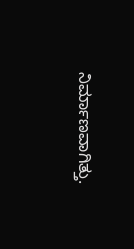ನಿರ್ಮಾಣವಾಗಿತ್ತು.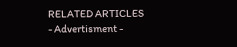RELATED ARTICLES
- Advertisment -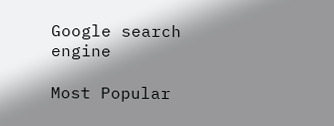Google search engine

Most Popular